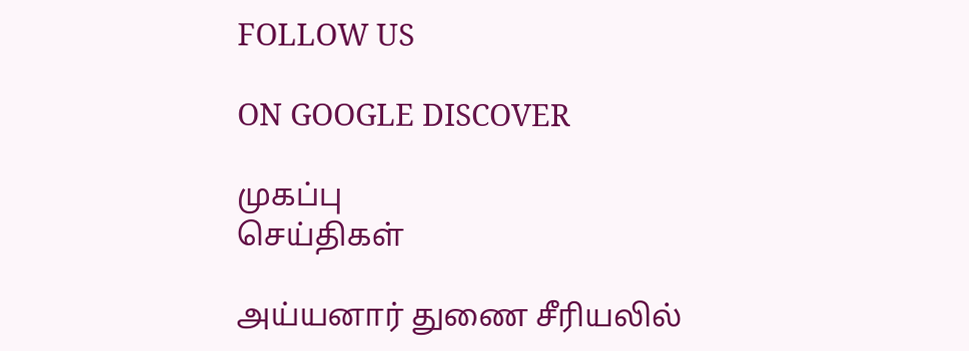FOLLOW US

ON GOOGLE DISCOVER

முகப்பு
செய்திகள்

அய்யனார் துணை சீரியலில்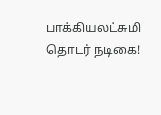பாக்கியலட்சுமி தொடர் நடிகை!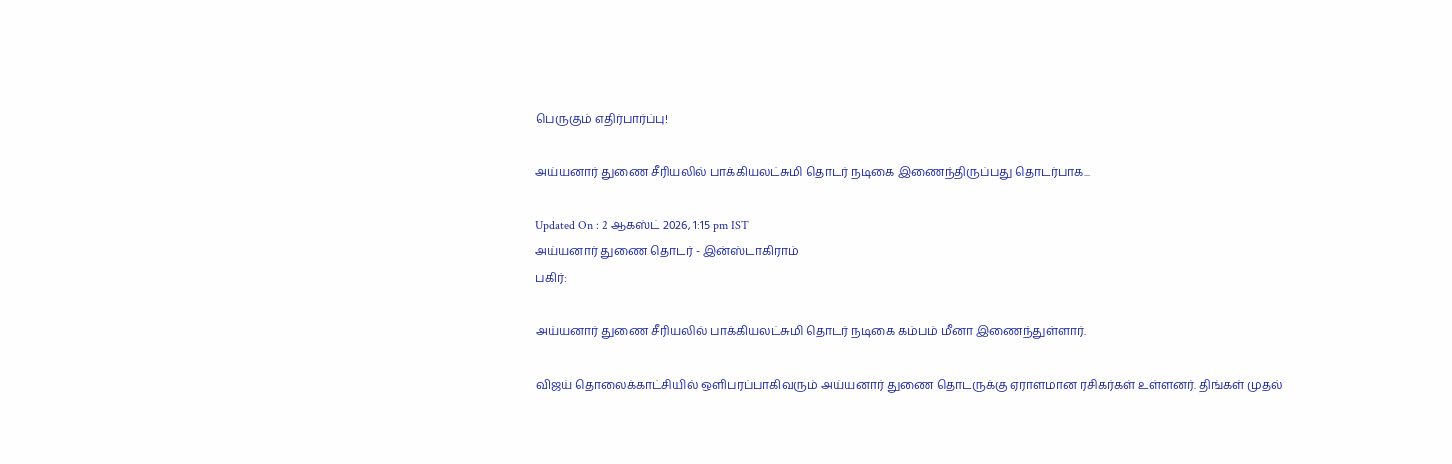பெருகும் எதிர்பார்ப்பு!

அய்யனார் துணை சீரியலில் பாக்கியலட்சுமி தொடர் நடிகை இணைந்திருப்பது தொடர்பாக...

Updated On : 2 ஆகஸ்ட் 2026, 1:15 pm IST
அய்யனார் துணை தொடர் - இன்ஸ்டாகிராம்
பகிர்:

அய்யனார் துணை சீரியலில் பாக்கியலட்சுமி தொடர் நடிகை கம்பம் மீனா இணைந்துள்ளார்.

விஜய் தொலைக்காட்சியில் ஒளிபரப்பாகிவரும் அய்யனார் துணை தொடருக்கு ஏராளமான ரசிகர்கள் உள்ளனர். திங்கள் முதல்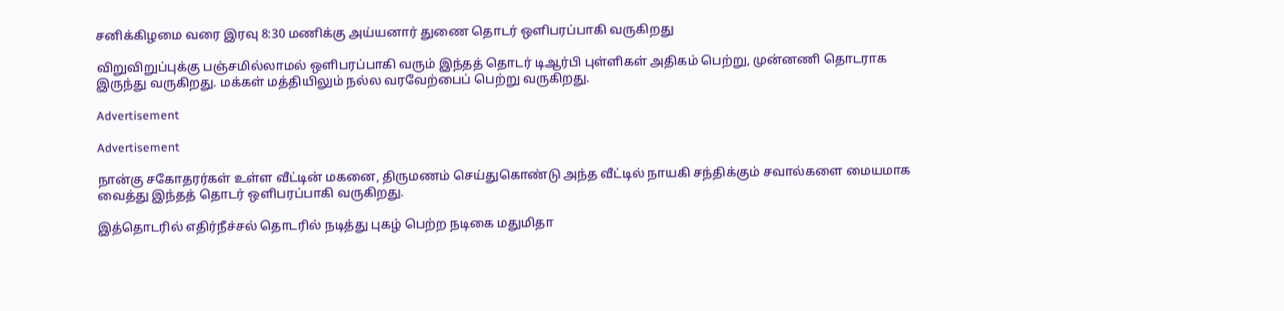சனிக்கிழமை வரை இரவு 8:30 மணிக்கு அய்யனார் துணை தொடர் ஒளிபரப்பாகி வருகிறது

விறுவிறுப்புக்கு பஞ்சமில்லாமல் ஒளிபரப்பாகி வரும் இந்தத் தொடர் டிஆர்பி புள்ளிகள் அதிகம் பெற்று, முன்னணி தொடராக இருந்து வருகிறது. மக்கள் மத்தியிலும் நல்ல வரவேற்பைப் பெற்று வருகிறது.

Advertisement

Advertisement

நான்கு சகோதரர்கள் உள்ள வீட்டின் மகனை, திருமணம் செய்துகொண்டு அந்த வீட்டில் நாயகி சந்திக்கும் சவால்களை மையமாக வைத்து இந்தத் தொடர் ஒளிபரப்பாகி வருகிறது.

இத்தொடரில் எதிர்நீச்சல் தொடரில் நடித்து புகழ் பெற்ற நடிகை மதுமிதா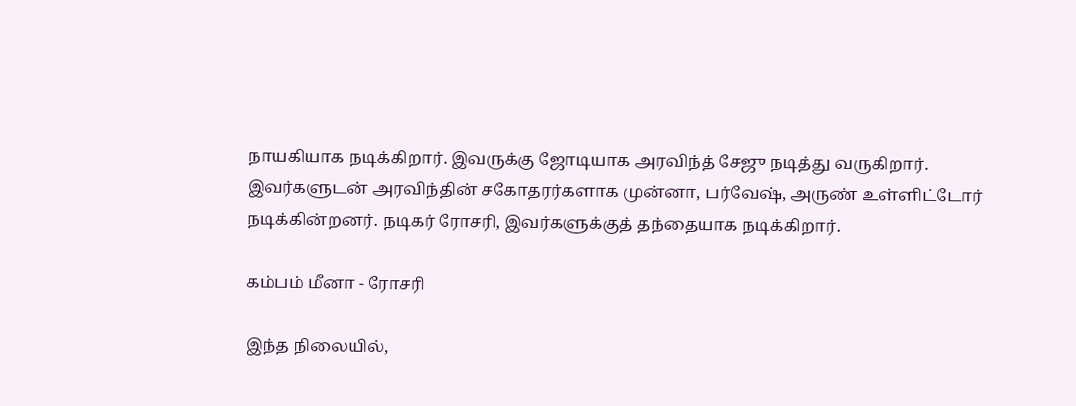நாயகியாக நடிக்கிறார். இவருக்கு ஜோடியாக அரவிந்த் சேஜு நடித்து வருகிறார். இவர்களுடன் அரவிந்தின் சகோதரர்களாக முன்னா, பர்வேஷ், அருண் உள்ளிட்டோர் நடிக்கின்றனர். நடிகர் ரோசரி, இவர்களுக்குத் தந்தையாக நடிக்கிறார்.

கம்பம் மீனா - ரோசரி

இந்த நிலையில்,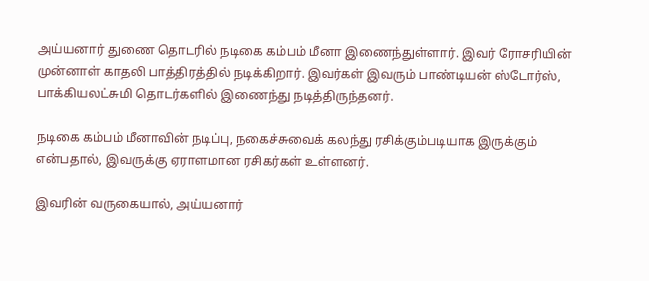அய்யனார் துணை தொடரில் நடிகை கம்பம் மீனா இணைந்துள்ளார். இவர் ரோசரியின் முன்னாள் காதலி பாத்திரத்தில் நடிக்கிறார். இவர்கள் இவரும் பாண்டியன் ஸ்டோர்ஸ், பாக்கியலட்சுமி தொடர்களில் இணைந்து நடித்திருந்தனர்.

நடிகை கம்பம் மீனாவின் நடிப்பு, நகைச்சுவைக் கலந்து ரசிக்கும்படியாக இருக்கும் என்பதால், இவருக்கு ஏராளமான ரசிகர்கள் உள்ளனர்.

இவரின் வருகையால், அய்யனார்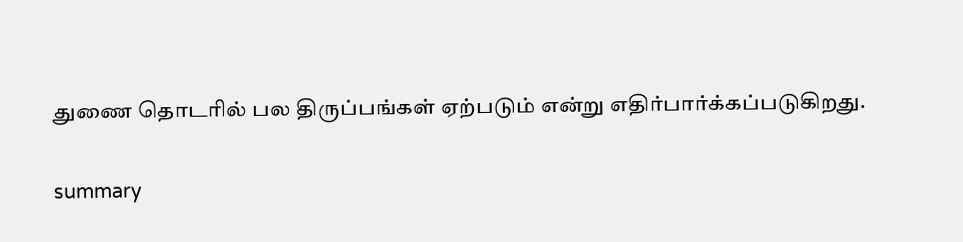துணை தொடரில் பல திருப்பங்கள் ஏற்படும் என்று எதிர்பார்க்கப்படுகிறது.

summary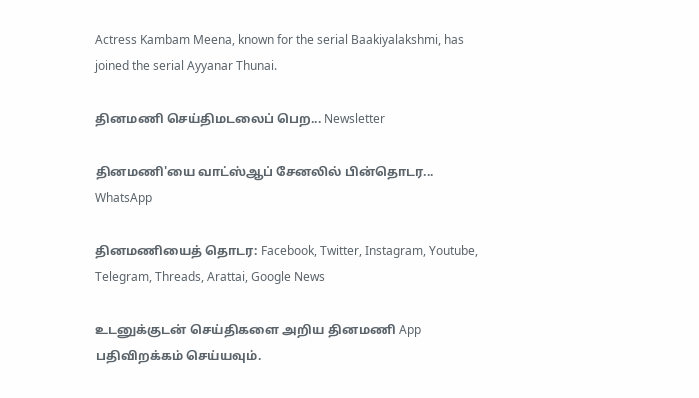Actress Kambam Meena, known for the serial Baakiyalakshmi, has joined the serial Ayyanar Thunai.

தினமணி செய்திமடலைப் பெற... Newsletter

தினமணி'யை வாட்ஸ்ஆப் சேனலில் பின்தொடர... WhatsApp

தினமணியைத் தொடர: Facebook, Twitter, Instagram, Youtube, Telegram, Threads, Arattai, Google News

உடனுக்குடன் செய்திகளை அறிய தினமணி App பதிவிறக்கம் செய்யவும்.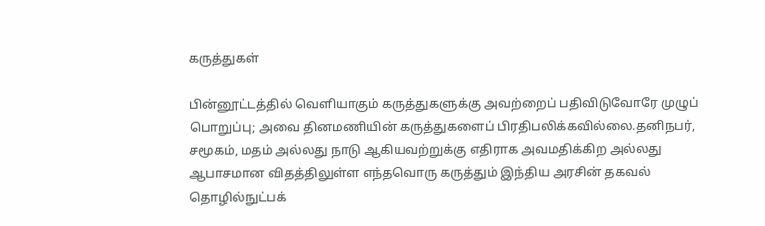கருத்துகள்

பின்னூட்டத்தில் வெளியாகும் கருத்துகளுக்கு அவற்றைப் பதிவிடுவோரே முழுப் பொறுப்பு; அவை தினமணியின் கருத்துகளைப் பிரதிபலிக்கவில்லை.தனிநபர், சமூகம், மதம் அல்லது நாடு ஆகியவற்றுக்கு எதிராக அவமதிக்கிற அல்லது ஆபாசமான விதத்திலுள்ள எந்தவொரு கருத்தும் இந்திய அரசின் தகவல் தொழில்நுட்பக்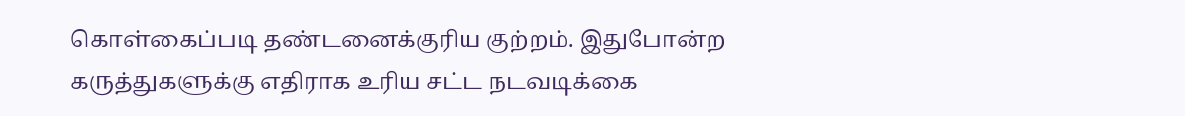கொள்கைப்படி தண்டனைக்குரிய குற்றம். இதுபோன்ற கருத்துகளுக்கு எதிராக உரிய சட்ட நடவடிக்கை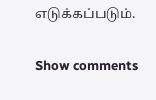எடுக்கப்படும்.

Show comments